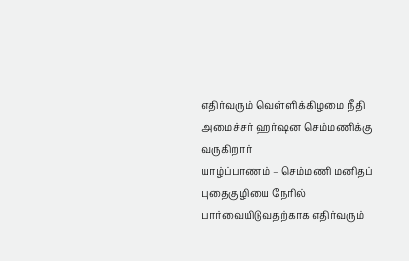எதிர்வரும் வெள்ளிக்கிழமை நீதி அமைச்சர் ஹர்ஷன செம்மணிக்கு வருகிறார்
யாழ்ப்பாணம் – செம்மணி மனிதப் புதைகுழியை நேரில் பார்வையிடுவதற்காக எதிர்வரும்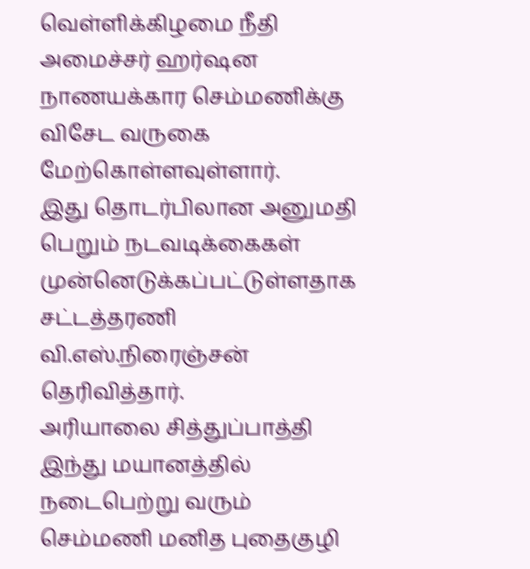வெள்ளிக்கிழமை நீதி அமைச்சர் ஹர்ஷன நாணயக்கார செம்மணிக்கு விசேட வருகை மேற்கொள்ளவுள்ளார்.
இது தொடர்பிலான அனுமதி பெறும் நடவடிக்கைகள் முன்னெடுக்கப்பட்டுள்ளதாக சட்டத்தரணி வி.எஸ்.நிரைஞ்சன் தெரிவித்தார்.
அரியாலை சித்துப்பாத்தி இந்து மயானத்தில் நடைபெற்று வரும் செம்மணி மனித புதைகுழி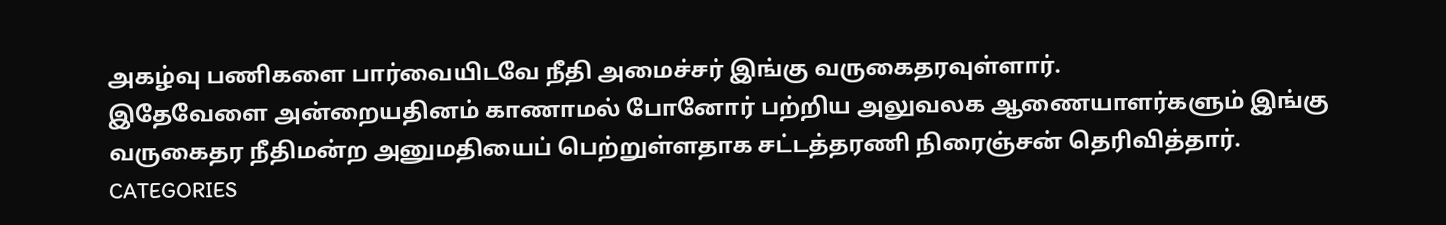அகழ்வு பணிகளை பார்வையிடவே நீதி அமைச்சர் இங்கு வருகைதரவுள்ளார்.
இதேவேளை அன்றையதினம் காணாமல் போனோர் பற்றிய அலுவலக ஆணையாளர்களும் இங்கு வருகைதர நீதிமன்ற அனுமதியைப் பெற்றுள்ளதாக சட்டத்தரணி நிரைஞ்சன் தெரிவித்தார்.
CATEGORIES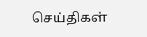செய்திகள்